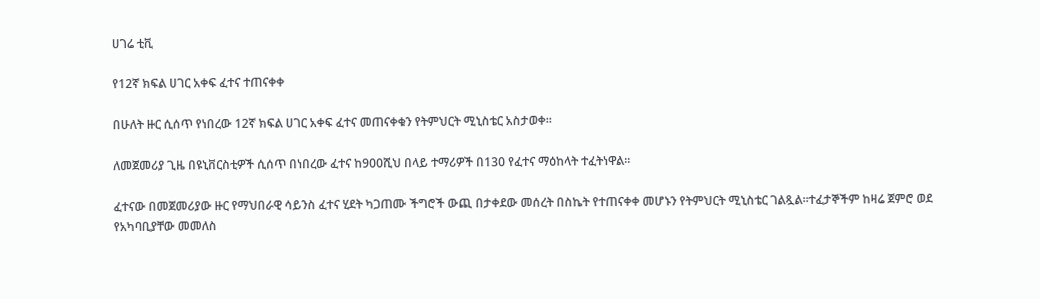ሀገሬ ቲቪ

የ12ኛ ክፍል ሀገር አቀፍ ፈተና ተጠናቀቀ

በሁለት ዙር ሲሰጥ የነበረው 12ኛ ክፍል ሀገር አቀፍ ፈተና መጠናቀቁን የትምህርት ሚኒስቴር አስታወቀ።

ለመጀመሪያ ጊዜ በዩኒቨርስቲዎች ሲሰጥ በነበረው ፈተና ከ900ሺህ በላይ ተማሪዎች በ130 የፈተና ማዕከላት ተፈትነዋል።

ፈተናው በመጀመሪያው ዙር የማህበራዊ ሳይንስ ፈተና ሂደት ካጋጠሙ ችግሮች ውጪ በታቀደው መሰረት በስኬት የተጠናቀቀ መሆኑን የትምህርት ሚኒስቴር ገልጿል።ተፈታኞችም ከዛሬ ጀምሮ ወደ የአካባቢያቸው መመለስ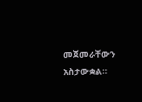መጀመራቸውን አስታውቋል።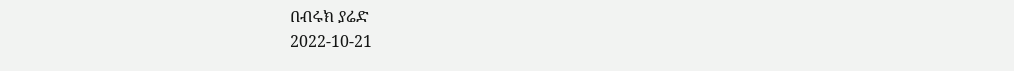በብሩክ ያሬድ
2022-10-21